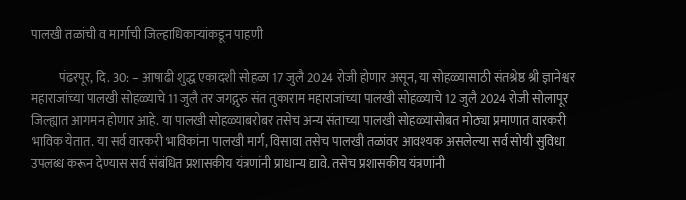पालखी तळांची व मार्गाची जिल्हाधिकाऱ्यांकडून पाहणी

           पंढरपूर, दि. 30: – आषाढी शुद्ध एकादशी सोहळा 17 जुलै 2024 रोजी होणार असून, या सोहळ्यासाठी संतश्रेष्ठ श्री ज्ञानेश्वर महाराजांच्या पालखी सोहळ्याचे 11 जुलै तर जगद्गुरु संत तुकाराम महाराजांच्या पालखी सोहळ्याचे 12 जुलै 2024 रोजी सोलापूर जिल्ह्यात आगमन होणार आहे. या पालखी सोहळ्याबरोबर तसेच अन्य संताच्या पालखी सोहळ्यासोबत मोठ्या प्रमाणात वारकरी भाविक येतात. या सर्व वारकरी भाविकांना पालखी मार्ग, विसावा तसेच पालखी तळांवर आवश्यक असलेल्या सर्व सोयी सुविधा उपलब्ध करून देण्यास सर्व संबंधित प्रशासकीय यंत्रणांनी प्राधान्य द्यावे. तसेच प्रशासकीय यंत्रणांनी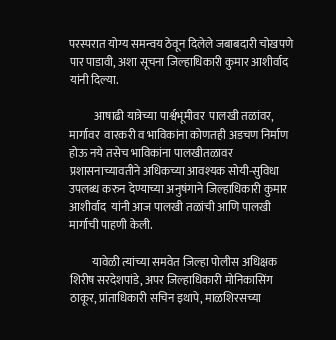परस्परात योग्य समन्वय ठेवून दिलेले जबाबदारी चोखपणे पार पाडावी, अशा सूचना जिल्हाधिकारी कुमार आशीर्वाद  यांनी दिल्या.

           आषाढी यात्रेच्या पार्श्वभूमीवर  पालखी तळांवर, मार्गावर  वारकरी व भाविकांना कोणतही अडचण निर्माण होऊ नये तसेच भाविकांना पालखीतळावर प्रशासनाच्यावतीने अधिकच्या आवश्यक सोयी-सुविधा उपलब्ध करुन देण्याच्या अनुषंगाने जिल्हाधिकारी कुमार आशीर्वाद  यांनी आज पालखी तळांची आणि पालखी मार्गाची पाहणी केली.

          यावेळी त्यांच्या समवेत जिल्हा पोलीस अधिक्षक शिरीष सरदेशपांडे, अपर जिल्हाधिकारी मोनिकासिंग ठाकूर, प्रांताधिकारी सचिन इथापे, माळशिरसच्या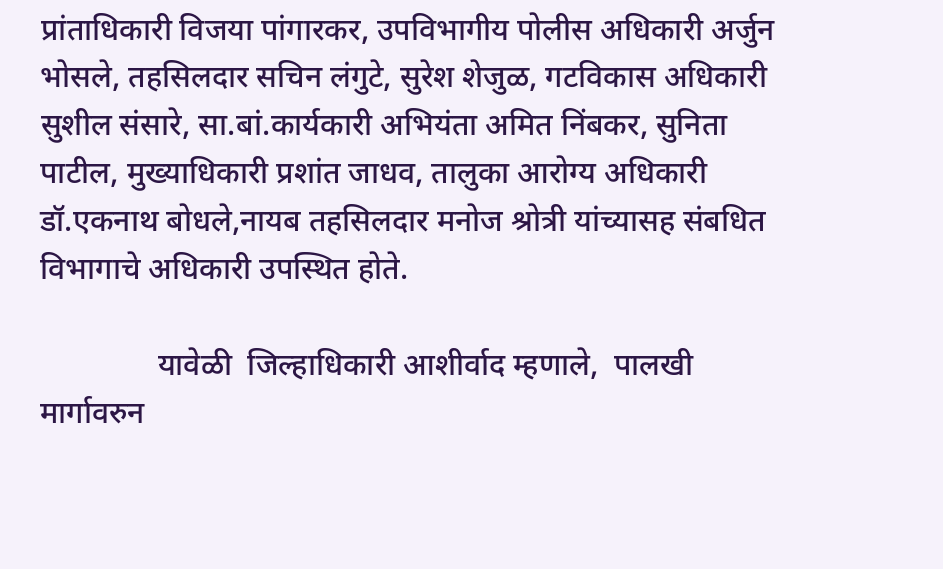प्रांताधिकारी विजया पांगारकर, उपविभागीय पोलीस अधिकारी अर्जुन भोसले, तहसिलदार सचिन लंगुटे, सुरेश शेजुळ, गटविकास अधिकारी सुशील संसारे, सा.बां.कार्यकारी अभियंता अमित निंबकर, सुनिता पाटील, मुख्याधिकारी प्रशांत जाधव, तालुका आरोग्य अधिकारी डॉ.एकनाथ बोधले,नायब तहसिलदार मनोज श्रोत्री यांच्यासह संबधित विभागाचे अधिकारी उपस्थित होते.

               यावेळी  जिल्हाधिकारी आशीर्वाद म्हणाले,  पालखी मार्गावरुन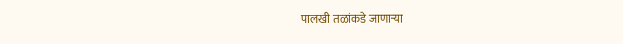पालखी तळांकडे जाणाऱ्या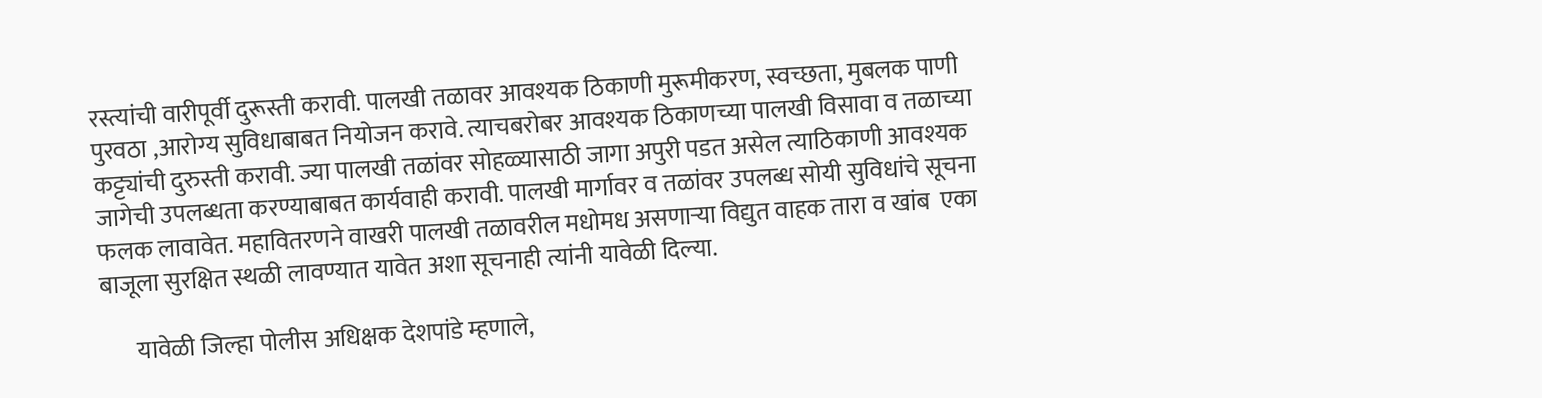रस्त्यांची वारीपूर्वी दुरूस्ती करावी. पालखी तळावर आवश्यक ठिकाणी मुरूमीकरण, स्वच्छता, मुबलक पाणी पुरवठा ,आरोग्य सुविधाबाबत नियोजन करावे. त्याचबरोबर आवश्यक ठिकाणच्या पालखी विसावा व तळाच्या कट्ट्यांची दुरुस्ती करावी. ज्या पालखी तळांवर सोहळ्यासाठी जागा अपुरी पडत असेल त्याठिकाणी आवश्यक जागेची उपलब्धता करण्याबाबत कार्यवाही करावी. पालखी मार्गावर व तळांवर उपलब्ध सोयी सुविधांचे सूचना फलक लावावेत. महावितरणने वाखरी पालखी तळावरील मधोमध असणाऱ्या विद्युत वाहक तारा व खांब  एका बाजूला सुरक्षित स्थळी लावण्यात यावेत अशा सूचनाही त्यांनी यावेळी दिल्या.

       यावेळी जिल्हा पोलीस अधिक्षक देशपांडे म्हणाले,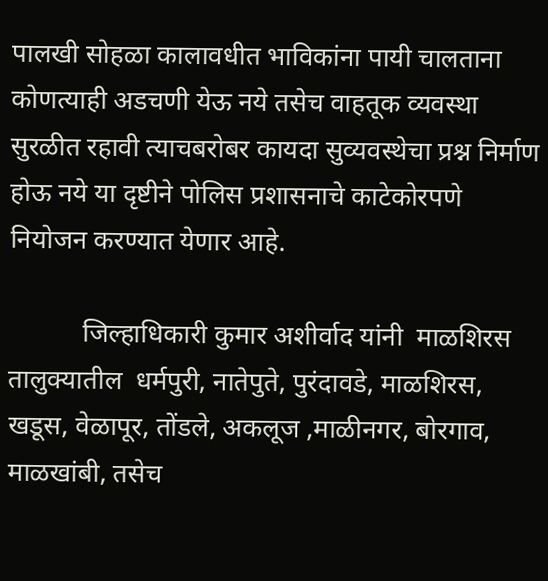पालखी सोहळा कालावधीत भाविकांना पायी चालताना कोणत्याही अडचणी येऊ नये तसेच वाहतूक व्यवस्था सुरळीत रहावी त्याचबरोबर कायदा सुव्यवस्थेचा प्रश्न निर्माण होऊ नये या दृष्टीने पोलिस प्रशासनाचे काटेकोरपणे नियोजन करण्यात येणार आहे.

           जिल्हाधिकारी कुमार अशीर्वाद यांनी  माळशिरस तालुक्यातील  धर्मपुरी, नातेपुते, पुरंदावडे, माळशिरस, खडूस, वेळापूर, तोंडले, अकलूज ,माळीनगर, बोरगाव, माळखांबी, तसेच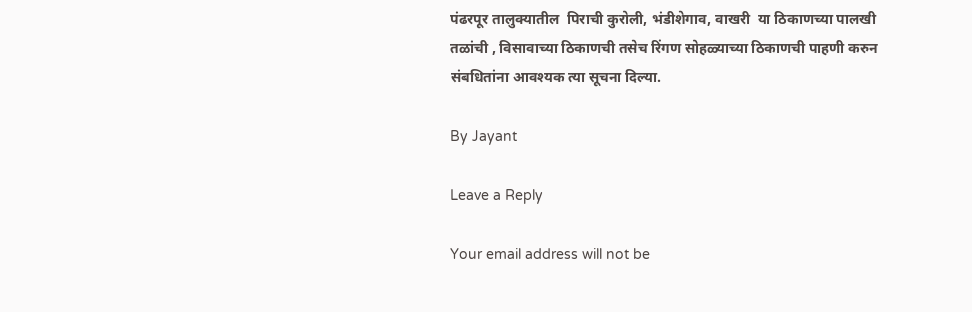पंढरपूर तालुक्यातील  पिराची कुरोली, भंडीशेगाव, वाखरी  या ठिकाणच्या पालखी तळांची , विसावाच्या ठिकाणची तसेच रिंगण सोहळ्याच्या ठिकाणची पाहणी करुन संबधितांना आवश्यक त्या सूचना दिल्या.

By Jayant

Leave a Reply

Your email address will not be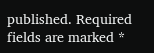published. Required fields are marked *